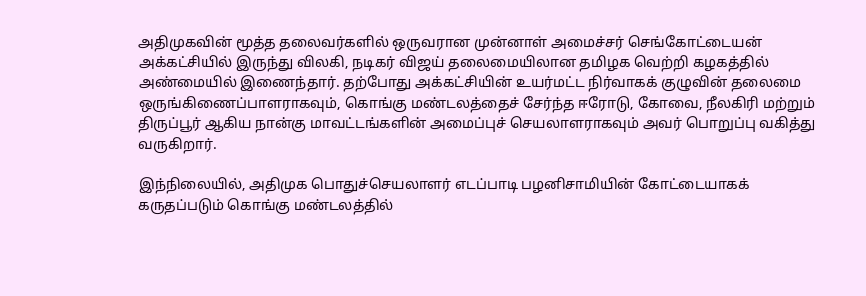அதிமுகவின் மூத்த தலைவர்களில் ஒருவரான முன்னாள் அமைச்சர் செங்கோட்டையன் அக்கட்சியில் இருந்து விலகி, நடிகர் விஜய் தலைமையிலான தமிழக வெற்றி கழகத்தில் அண்மையில் இணைந்தார். தற்போது அக்கட்சியின் உயர்மட்ட நிர்வாகக் குழுவின் தலைமை ஒருங்கிணைப்பாளராகவும், கொங்கு மண்டலத்தைச் சேர்ந்த ஈரோடு, கோவை, நீலகிரி மற்றும் திருப்பூர் ஆகிய நான்கு மாவட்டங்களின் அமைப்புச் செயலாளராகவும் அவர் பொறுப்பு வகித்து வருகிறார்.

இந்நிலையில், அதிமுக பொதுச்செயலாளர் எடப்பாடி பழனிசாமியின் கோட்டையாகக் கருதப்படும் கொங்கு மண்டலத்தில்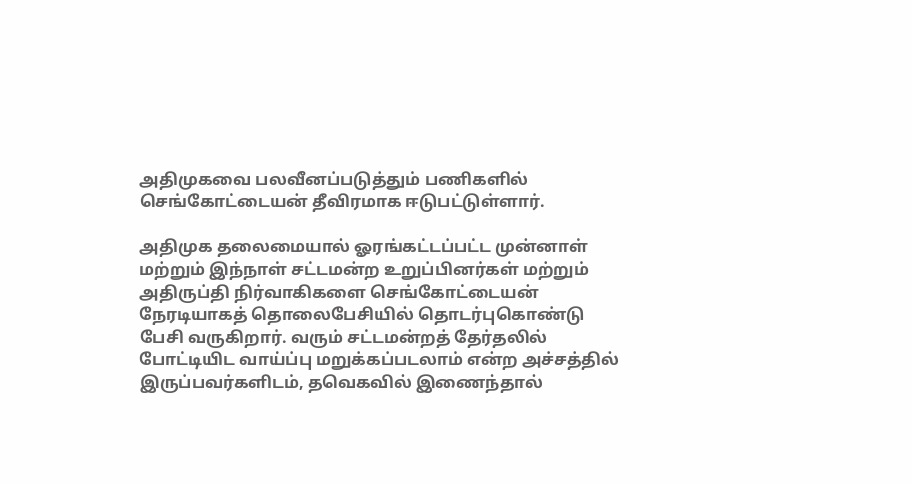அதிமுகவை பலவீனப்படுத்தும் பணிகளில் செங்கோட்டையன் தீவிரமாக ஈடுபட்டுள்ளார்.

அதிமுக தலைமையால் ஓரங்கட்டப்பட்ட முன்னாள் மற்றும் இந்நாள் சட்டமன்ற உறுப்பினர்கள் மற்றும் அதிருப்தி நிர்வாகிகளை செங்கோட்டையன் நேரடியாகத் தொலைபேசியில் தொடர்புகொண்டு பேசி வருகிறார். வரும் சட்டமன்றத் தேர்தலில் போட்டியிட வாய்ப்பு மறுக்கப்படலாம் என்ற அச்சத்தில் இருப்பவர்களிடம், தவெகவில் இணைந்தால்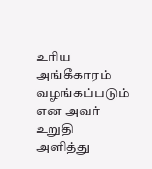உரிய அங்கீகாரம் வழங்கப்படும் என அவர் உறுதி அளித்து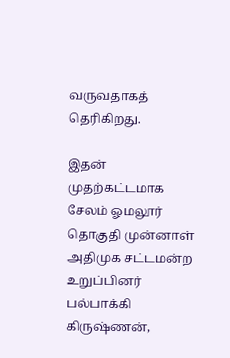வருவதாகத் தெரிகிறது.

இதன் முதற்கட்டமாக சேலம் ஓமலூர் தொகுதி முன்னாள் அதிமுக சட்டமன்ற உறுப்பினர் பல்பாக்கி கிருஷ்ணன்,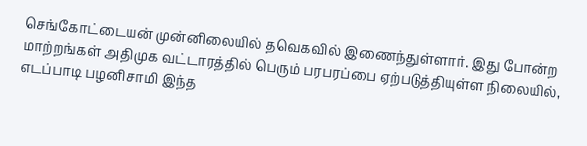செங்கோட்டையன் முன்னிலையில் தவெகவில் இணைந்துள்ளார். இது போன்ற மாற்றங்கள் அதிமுக வட்டாரத்தில் பெரும் பரபரப்பை ஏற்படுத்தியுள்ள நிலையில், எடப்பாடி பழனிசாமி இந்த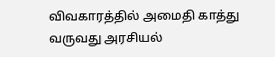விவகாரத்தில் அமைதி காத்து வருவது அரசியல்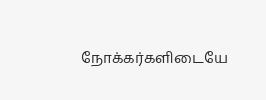நோக்கர்களிடையே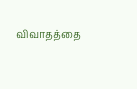விவாதத்தை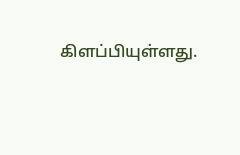கிளப்பியுள்ளது.